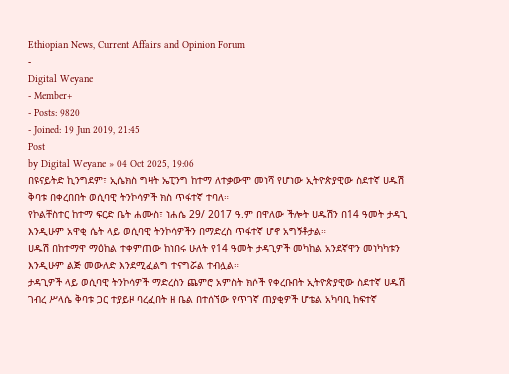Ethiopian News, Current Affairs and Opinion Forum
-
Digital Weyane
- Member+
- Posts: 9820
- Joined: 19 Jun 2019, 21:45
Post
by Digital Weyane » 04 Oct 2025, 19:06
በዩናይትድ ኪንግደም፣ ኢሴክስ ግዛት ኤፒንግ ከተማ ለተቃውሞ መነሻ የሆነው ኢትዮጵያዊው ስደተኛ ሀዱሽ ቅባቱ በቀረበበት ወሲባዊ ትንኮሳዎች ክስ ጥፋተኛ ተባለ።
የኮልቸስተር ከተማ ፍርድ ቤት ሐሙስ፣ ነሐሴ 29/ 2017 ዓ.ም በዋለው ችሎት ሀዱሽን በ14 ዓመት ታዳጊ እንዲሁም አዋቂ ሴት ላይ ወሲባዊ ትንኮሳዎችን በማድረስ ጥፋተኛ ሆኖ አግኝቶታል።
ሀዱሽ በከተማዋ ማዕከል ተቀምጠው ከነበሩ ሁለት የ14 ዓመት ታዳጊዎች መካከል አንደኛዋን መነካካቱን እንዲሁም ልጅ መውለድ እንደሚፈልግ ተናግሯል ተብሏል።
ታዳጊዎች ላይ ወሲባዊ ትንኮሳዎች ማድረስን ጨምሮ አምስት ክሶች የቀረቡበት ኢትዮጵያዊው ስደተኛ ሀዱሽ ገብረ ሥላሴ ቅባቱ ጋር ተያይዞ ባረፈበት ዘ ቤል በተሰኘው የጥገኛ ጠያቂዎች ሆቴል አካባቢ ከፍተኛ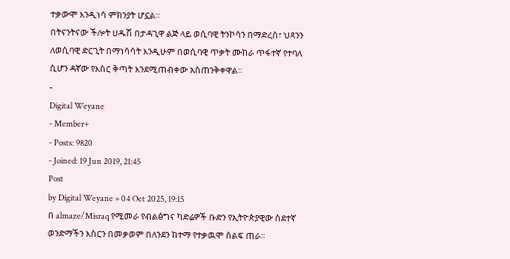ተቃውሞ እንዲነሳ ምክንያት ሆኗል።
በትናንትናው ችሎት ሀዱሽ በታዳጊዋ ልጅ ላይ ወሲባዊ ትንኮሳን በማድረስ፣ ህጻንን ለወሲባዊ ድርጊት በማነሳሳት እንዲሁም በወሲባዊ ጥቃት ሙከራ ጥፋተኛ የተባለ ሲሆን ዳኛው የእስር ቅጣት እንደሚጠብቀው አስጠንቅቀዋል።
-
Digital Weyane
- Member+
- Posts: 9820
- Joined: 19 Jun 2019, 21:45
Post
by Digital Weyane » 04 Oct 2025, 19:15
በ almaze/Misraq የሚመራ የብልፅግና ካድሬዎች ቡድን የኢትዮጵያዊው ስደተኛ ወንድማችን እስርን በመቃወም በለንደን ከተማ የተቃዉሞ ሰልፍ ጠራ።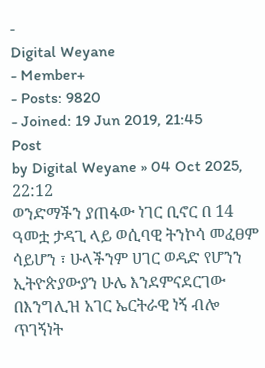-
Digital Weyane
- Member+
- Posts: 9820
- Joined: 19 Jun 2019, 21:45
Post
by Digital Weyane » 04 Oct 2025, 22:12
ወንድማችን ያጠፋው ነገር ቢኖር በ 14 ዓመቷ ታዳጊ ላይ ወሲባዊ ትንኮሳ መፈፀም ሳይሆን ፣ ሁላችንም ሀገር ወዳድ የሆንን ኢትዮጵያውያን ሁሌ እንደምናደርገው በእንግሊዝ አገር ኤርትራዊ ነኝ ብሎ ጥገኝነት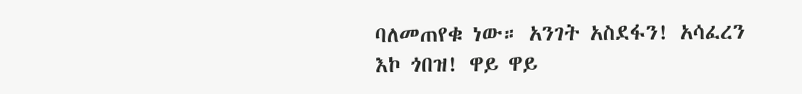ባለመጠየቁ ነው። አንገት አስደፋን! አሳፈረን እኮ ጎበዝ! ዋይ ዋይ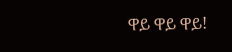ዋይ ዋይ ዋይ!